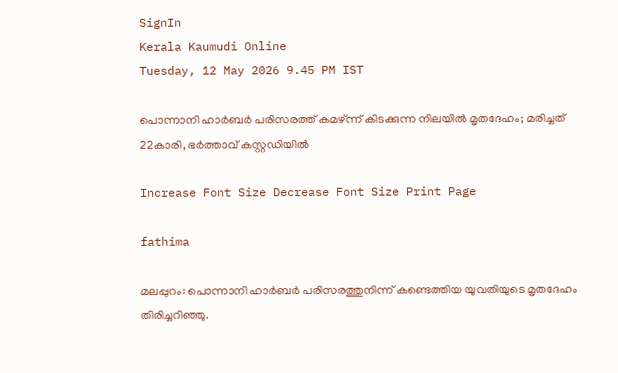SignIn
Kerala Kaumudi Online
Tuesday, 12 May 2026 9.45 PM IST

പൊന്നാനി ഹാർബർ പരിസരത്ത് കമഴ്‌ന്ന് കിടക്കുന്ന നിലയിൽ മൃതദേഹം; മരിച്ചത് 22കാരി, ഭർത്താവ് കസ്റ്റഡിയിൽ

Increase Font Size Decrease Font Size Print Page

fathima

മലപ്പുറം: പൊന്നാനി ഹാർബർ പരിസരത്തുനിന്ന് കണ്ടെത്തിയ യുവതിയുടെ മൃതദേഹം തിരിച്ചറിഞ്ഞു.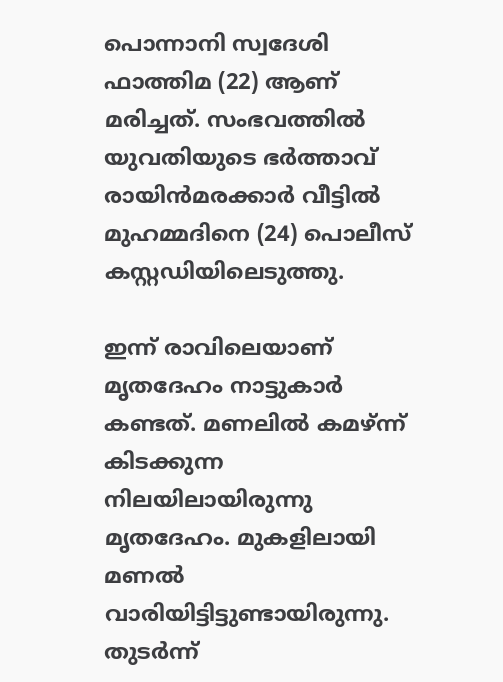പൊന്നാനി സ്വദേശി ഫാത്തിമ (22) ആണ് മരിച്ചത്. സംഭവത്തിൽ യുവതിയുടെ ഭർത്താവ് രായിൻമരക്കാർ വീട്ടിൽ മുഹമ്മദിനെ (24) പൊലീസ് കസ്റ്റഡിയിലെടുത്തു.

ഇന്ന് രാവിലെയാണ് മൃതദേഹം നാട്ടുകാർ കണ്ടത്. മണലിൽ കമഴ്‌ന്ന് കിടക്കുന്ന നിലയിലായിരുന്നു മൃതദേഹം. മുകളിലായി മണൽ വാരിയിട്ടിട്ടുണ്ടായിരുന്നു. തുടർന്ന്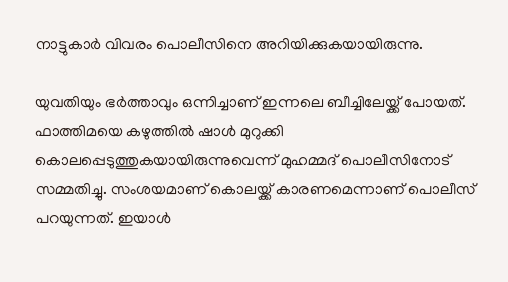നാട്ടുകാർ വിവരം പൊലീസിനെ അറിയിക്കുകയായിരുന്നു.

യുവതിയും ഭർത്താവും ഒന്നിച്ചാണ് ഇന്നലെ ബീച്ചിലേയ്ക്ക് പോയത്. ഫാത്തിമയെ കഴുത്തിൽ ഷാൾ മുറുക്കി കൊലപ്പെടുത്തുകയായിരുന്നുവെന്ന് മുഹമ്മദ് പൊലീസിനോട് സമ്മതിച്ചു. സംശയമാണ് കൊലയ്ക്ക് കാരണമെന്നാണ് പൊലീസ് പറയുന്നത്. ഇയാൾ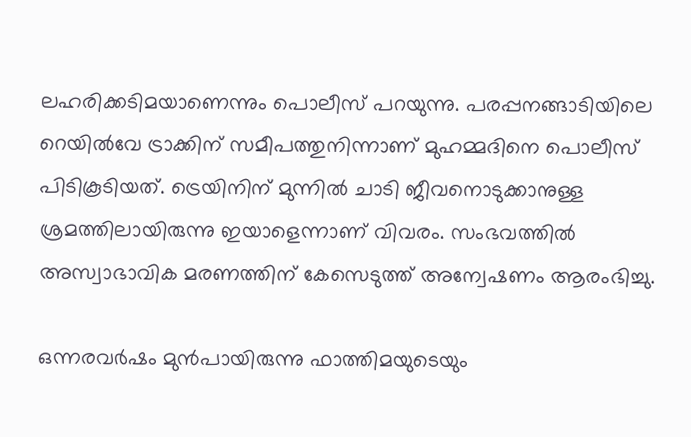ലഹരിക്കടിമയാണെന്നും പൊലീസ് പറയുന്നു. പരപ്പനങ്ങാടിയിലെ റെയിൽവേ ട്രാക്കിന് സമീപത്തുനിന്നാണ് മുഹമ്മദിനെ പൊലീസ് പിടികൂടിയത്. ട്രെയിനിന് മുന്നിൽ ചാടി ജീവനൊടുക്കാനുള്ള ശ്രമത്തിലായിരുന്നു ഇയാളെന്നാണ് വിവരം. സംഭവത്തിൽ അസ്വാഭാവിക മരണത്തിന് കേസെടുത്ത് അന്വേഷണം ആരംഭിച്ചു.

ഒന്നരവർഷം മുൻപായിരുന്നു ഫാത്തിമയുടെയും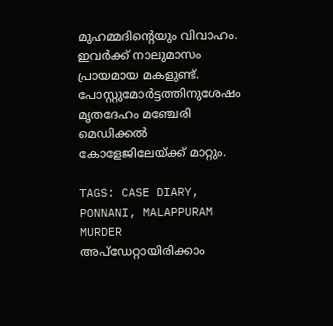മുഹമ്മദിന്റെയും വിവാഹം. ഇവർക്ക് നാലുമാസം പ്രായമായ മകളുണ്ട്. പോസ്റ്റുമോർട്ടത്തിനുശേഷം മൃതദേഹം മഞ്ചേരി മെഡിക്കൽ കോളേജിലേയ്ക്ക് മാറ്റും.

TAGS: CASE DIARY, PONNANI, MALAPPURAM MURDER
അപ്ഡേറ്റായിരിക്കാം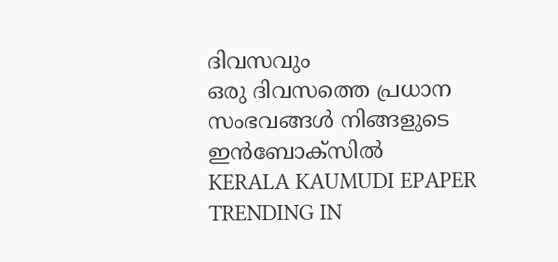ദിവസവും
ഒരു ദിവസത്തെ പ്രധാന സംഭവങ്ങൾ നിങ്ങളുടെ ഇൻബോക്സിൽ
KERALA KAUMUDI EPAPER
TRENDING IN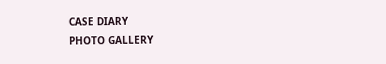CASE DIARY
PHOTO GALLERY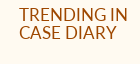TRENDING IN CASE DIARY